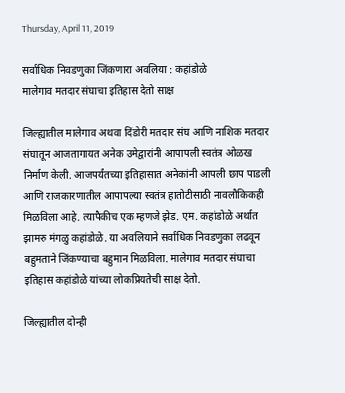Thursday, April 11, 2019

सर्वाधिक निवडणुका जिंकणारा अवलिया : कहांडोळे
मालेगाव मतदार संघाचा इतिहास देतो साक्ष

जिल्ह्यातील मालेगाव अथवा दिंडोरी मतदार संघ आणि नाशिक मतदार संघातून आजतागायत अनेक उमेद्वारांनी आपापली स्वतंत्र ओळख निर्माण केली. आजपर्यंतच्या इतिहासात अनेकांनी आपली छाप पाडली आणि राजकारणातील आपापल्या स्वतंत्र हातोटीसाठी नावलौकिकही मिळविला आहे. त्यापैकीच एक म्हणजे झेड. एम. कहांडोळे अर्थात झामरु मंगळु कहांडोळे. या अवलियाने सर्वाधिक निवडणुका लढवून बहुमताने जिंकण्याचा बहुमान मिळविला. मालेगाव मतदार संघाचा इतिहास कहांडोळे यांच्या लोकप्रियतेची साक्ष देतो.

जिल्ह्यातील दोन्ही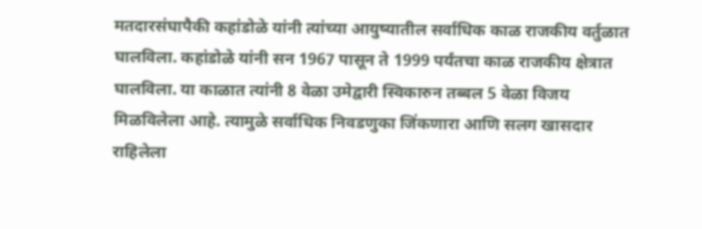मतदारसंघापैकी कहांडोळे यांनी त्यांच्या आयुष्यातील सर्वाधिक काळ राजकीय वर्तुळात घालविला. कहांडोळे यांनी सन 1967 पासून ते 1999 पर्यंतचा काळ राजकीय क्षेत्रात घालविला. या काळात त्यांनी 8 वेळा उमेद्वारी स्विकारुन तब्बल 5 वेळा विजय मिळविलेला आहे. त्यामुळे सर्वाधिक निवडणुका जिंकणारा आणि सलग खासदार राहिलेला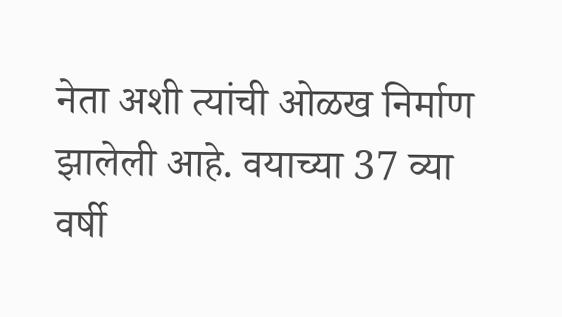नेता अशी त्यांची ओळख निर्माण झालेली आहे. वयाच्या 37 व्या वर्षी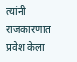त्यांनी राजकारणात प्रवेश केला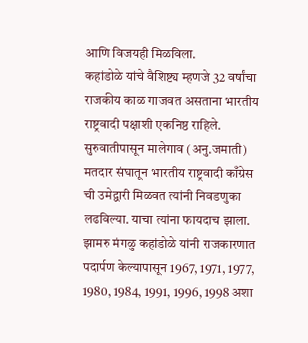आणि विजयही मिळविला.
कहांडोळे यांचे वैशिष्ट्य म्हणजे 32 वर्षांचा राजकीय काळ गाजवत असताना भारतीय राष्ट्रवादी पक्षाशी एकनिष्ठ राहिले. सुरुवातीपासून मालेगाव (अनु.जमाती) मतदार संघातून भारतीय राष्ट्रवादी काँग्रेस ची उमेद्वारी मिळवत त्यांनी निवडणुका लढविल्या. याचा त्यांना फायदाच झाला.
झामरु मंगळु कहांडोळे यांनी राजकारणात पदार्पण केल्यापासून 1967, 1971, 1977, 1980, 1984, 1991, 1996, 1998 अशा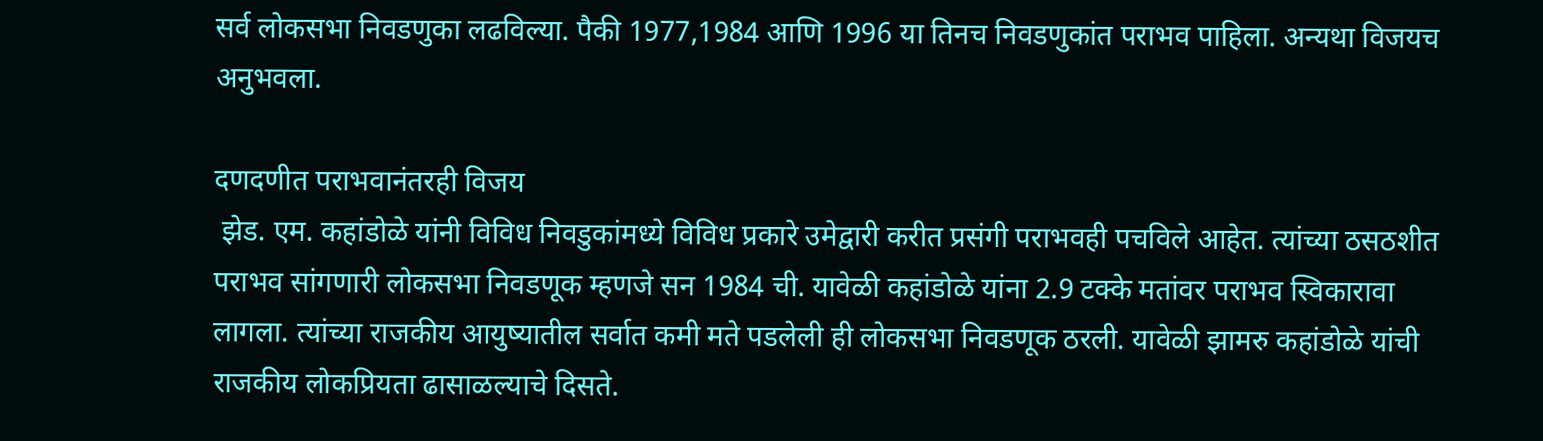सर्व लोकसभा निवडणुका लढविल्या. पैकी 1977,1984 आणि 1996 या तिनच निवडणुकांत पराभव पाहिला. अन्यथा विजयच अनुभवला.

दणदणीत पराभवानंतरही विजय
 झेड. एम. कहांडोळे यांनी विविध निवडुकांमध्ये विविध प्रकारे उमेद्वारी करीत प्रसंगी पराभवही पचविले आहेत. त्यांच्या ठसठशीत पराभव सांगणारी लोकसभा निवडणूक म्हणजे सन 1984 ची. यावेळी कहांडोळे यांना 2.9 टक्के मतांवर पराभव स्विकारावा लागला. त्यांच्या राजकीय आयुष्यातील सर्वात कमी मते पडलेली ही लोकसभा निवडणूक ठरली. यावेळी झामरु कहांडोळे यांची राजकीय लोकप्रियता ढासाळल्याचे दिसते.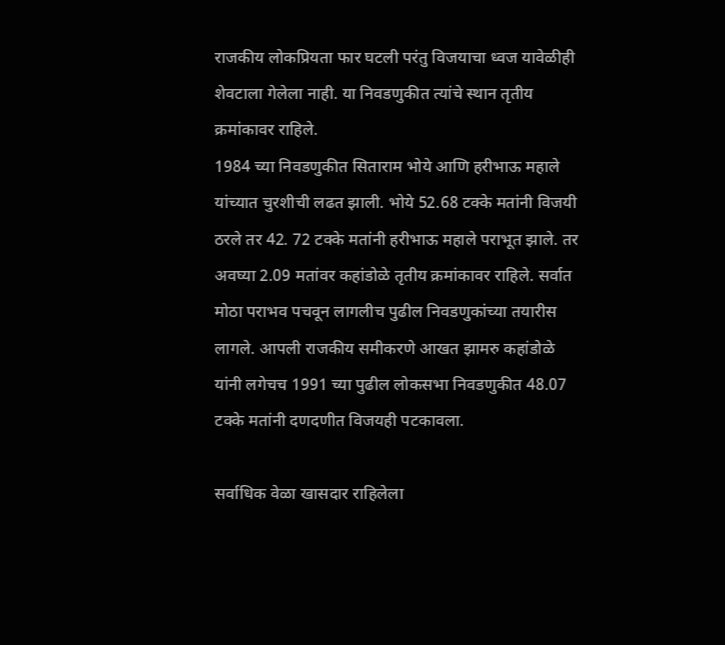राजकीय लोकप्रियता फार घटली परंतु विजयाचा ध्वज यावेळीही शेवटाला गेलेला नाही. या निवडणुकीत त्यांचे स्थान तृतीय क्रमांकावर राहिले.
1984 च्या निवडणुकीत सिताराम भोये आणि हरीभाऊ महाले यांच्यात चुरशीची लढत झाली. भोये 52.68 टक्के मतांनी विजयी ठरले तर 42. 72 टक्के मतांनी हरीभाऊ महाले पराभूत झाले. तर अवघ्या 2.09 मतांवर कहांडोळे तृतीय क्रमांकावर राहिले. सर्वात मोठा पराभव पचवून लागलीच पुढील निवडणुकांच्या तयारीस लागले. आपली राजकीय समीकरणे आखत झामरु कहांडोळे यांनी लगेचच 1991 च्या पुढील लोकसभा निवडणुकीत 48.07 टक्के मतांनी दणदणीत विजयही पटकावला.

सर्वाधिक वेळा खासदार राहिलेला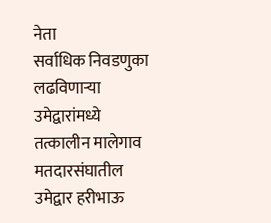नेता
सर्वाधिक निवडणुका लढविणार्‍या उमेद्वारांमध्ये तत्कालीन मालेगाव मतदारसंघातील उमेद्वार हरीभाऊ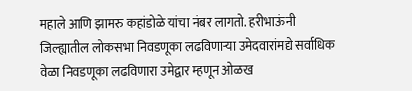महाले आणि झामरु कहांडोळे यांचा नंबर लागतो. हरीभाऊंनी जिल्ह्यातील लोकसभा निवडणूका लढविणार्‍या उमेदवारांमद्ये सर्वाधिक वेळा निवडणूका लढविणारा उमेद्वार म्हणून ओळख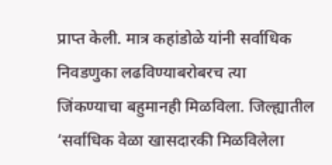प्राप्त केली. मात्र कहांडोळे यांनी सर्वाधिक निवडणुका लढविण्याबरोबरच त्या जिंकण्याचा बहुमानही मिळविला. जिल्ह्यातील ‘सर्वाधिक वेळा खासदारकी मिळविलेला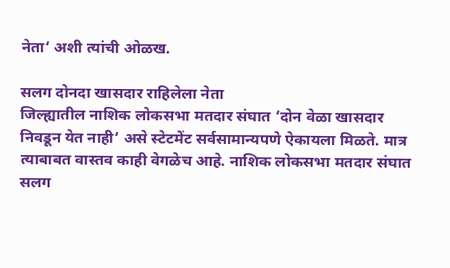नेता‘ अशी त्यांची ओळख.

सलग दोनदा खासदार राहिलेला नेता
जिल्ह्यातील नाशिक लोकसभा मतदार संघात ‘दोन वेळा खासदार निवडून येत नाही‘ असे स्टेटमेंट सर्वसामान्यपणे ऐकायला मिळते. मात्र त्याबाबत वास्तव काही वेगळेच आहे. नाशिक लोकसभा मतदार संघात सलग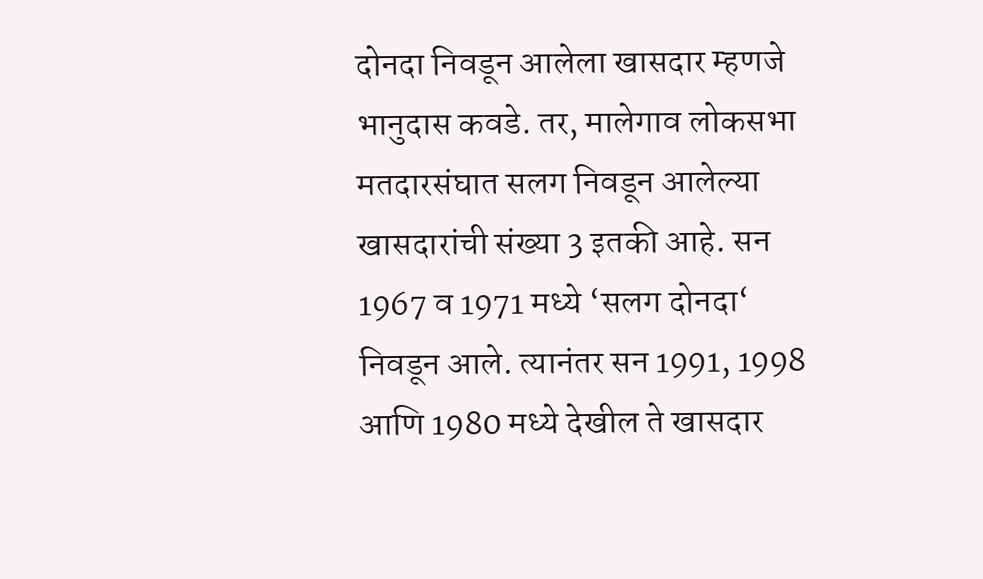दोनदा निवडून आलेला खासदार म्हणजे भानुदास कवडे. तर, मालेगाव लोकसभा मतदारसंघात सलग निवडून आलेल्या खासदारांची संख्या 3 इतकी आहे. सन 1967 व 1971 मध्ये ‘सलग दोनदा‘ निवडून आले. त्यानंतर सन 1991, 1998 आणि 1980 मध्ये देखील ते खासदार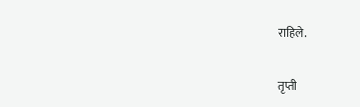राहिले.

तृप्ती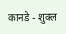कानडे - शुक्ल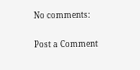No comments:

Post a Comment